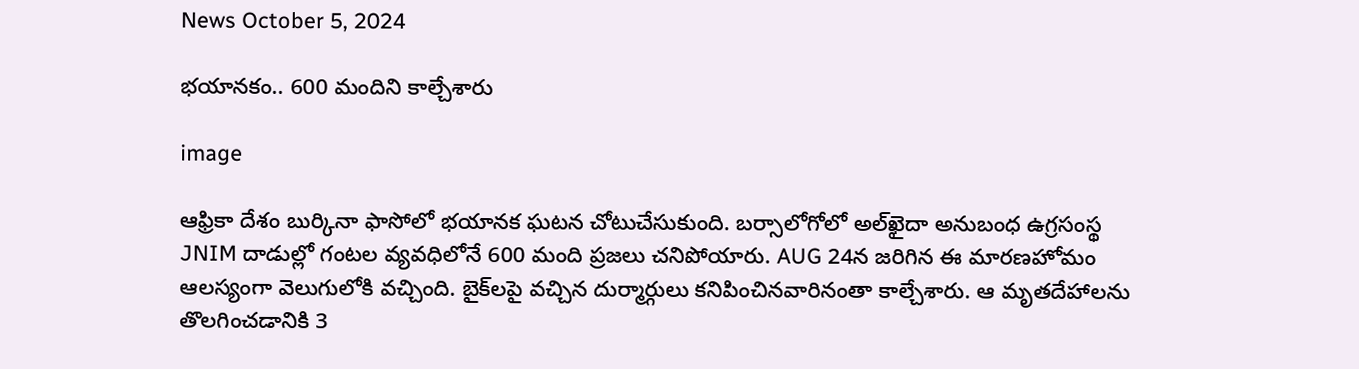News October 5, 2024

భయానకం.. 600 మందిని కాల్చేశారు

image

ఆఫ్రికా దేశం బుర్కినా ఫాసోలో భయానక ఘటన చోటుచేసుకుంది. బర్సాలోగోలో అల్‌ఖైదా అనుబంధ ఉగ్రసంస్థ JNIM దాడుల్లో గంటల వ్యవధిలోనే 600 మంది ప్రజలు చనిపోయారు. AUG 24న జరిగిన ఈ మారణహోమం ఆలస్యంగా వెలుగులోకి వచ్చింది. బైక్‌లపై వచ్చిన దుర్మార్గులు కనిపించినవారినంతా కాల్చేశారు. ఆ మృతదేహాలను తొలగించడానికి 3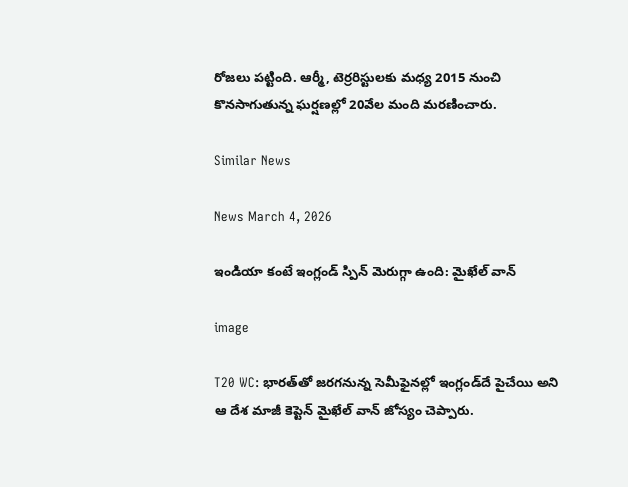రోజలు పట్టింది. ఆర్మీ, టెర్రరిస్టులకు మధ్య 2015 నుంచి కొనసాగుతున్న ఘర్షణల్లో 20వేల మంది మరణించారు.

Similar News

News March 4, 2026

ఇండియా కంటే ఇంగ్లండ్ స్పిన్ మెరుగ్గా ఉంది: మైఖేల్ వాన్

image

T20 WC: భారత్‌తో జరగనున్న సెమీఫైనల్లో ఇంగ్లండ్‌దే పైచేయి అని ఆ దేశ మాజీ కెప్టెన్ మైఖేల్ వాన్ జోస్యం చెప్పారు.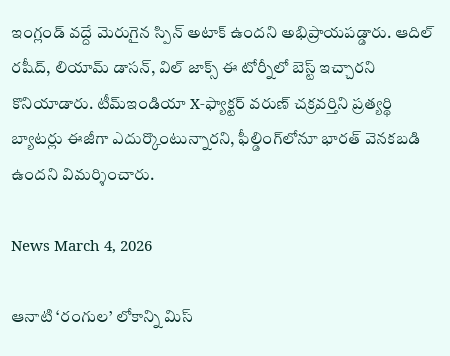ఇంగ్లండ్ వద్దే మెరుగైన స్పిన్ అటాక్ ఉందని అభిప్రాయపడ్డారు. ఆదిల్ రషీద్, లియామ్ డాసన్, విల్ జాక్స్ ఈ టోర్నీలో బెస్ట్ ఇచ్చారని కొనియాడారు. టీమ్‌ఇండియా X-ఫ్యాక్టర్ వరుణ్ చక్రవర్తిని ప్రత్యర్థి బ్యాటర్లు ఈజీగా ఎదుర్కొంటున్నారని, ఫీల్డింగ్‌లోనూ భారత్ వెనకబడి ఉందని విమర్శించారు.

News March 4, 2026

ఆనాటి ‘రంగుల’ లోకాన్ని మిస్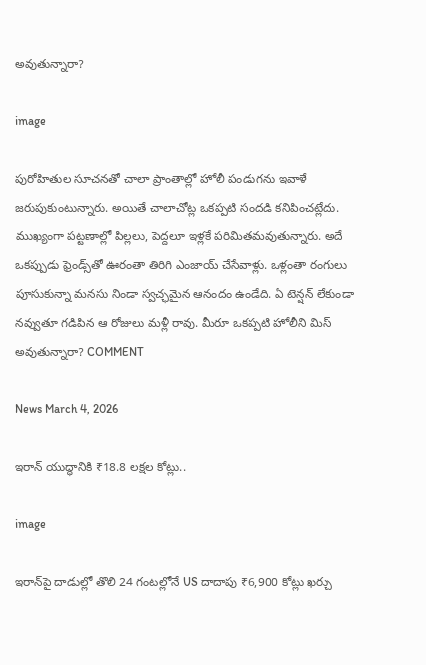అవుతున్నారా?

image

పురోహితుల సూచనతో చాలా ప్రాంతాల్లో హోలీ పండుగను ఇవాళే జరుపుకుంటున్నారు. అయితే చాలాచోట్ల ఒకప్పటి సందడి కనిపించట్లేదు. ముఖ్యంగా పట్టణాల్లో పిల్లలు, పెద్దలూ ఇళ్లకే పరిమితమవుతున్నారు. అదే ఒకప్పుడు ఫ్రెండ్స్‌తో ఊరంతా తిరిగి ఎంజాయ్ చేసేవాళ్లు. ఒళ్లంతా రంగులు పూసుకున్నా మనసు నిండా స్వచ్ఛమైన ఆనందం ఉండేది. ఏ టెన్షన్ లేకుండా నవ్వుతూ గడిపిన ఆ రోజులు మళ్లీ రావు. మీరూ ఒకప్పటి హోలీని మిస్ అవుతున్నారా? COMMENT

News March 4, 2026

ఇరాన్ యుద్ధానికి ₹18.8 లక్షల కోట్లు..

image

ఇరాన్‌పై దాడుల్లో తొలి 24 గంటల్లోనే US దాదాపు ₹6,900 కోట్లు ఖర్చు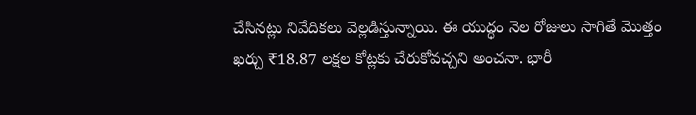చేసినట్లు నివేదికలు వెల్లడిస్తున్నాయి. ఈ యుద్ధం నెల రోజులు సాగితే మొత్తం ఖర్చు ₹18.87 లక్షల కోట్లకు చేరుకోవచ్చని అంచనా. భారీ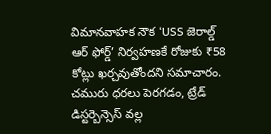విమానవాహక నౌక ‘USS జెరాల్డ్ ఆర్ ఫోర్డ్’ నిర్వహణకే రోజుకు ₹58 కోట్లు ఖర్చవుతోందని సమాచారం. చమురు ధరలు పెరగడం, ట్రేడ్ డిస్టర్బెన్సెస్ వల్ల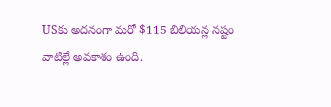USకు అదనంగా మరో $115 బిలియన్ల నష్టం వాటిల్లే అవకాశం ఉంది.